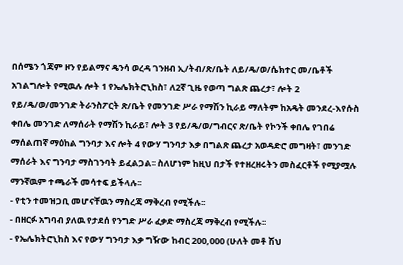በሰሜን ጎጃም ዞን የይልማና ዴንሳ ወረዳ ገንዘብ ኢ/ትብ/ጽ/ቤት ለይ/ዴ/ወ/ሴክተር መ/ቤቶች አገልግሎት የሚዉሉ ሎት 1 የኤሌክትሮኒከስ፣ ለ2ኛ ጊዜ የወጣ ግልጽ ጨረታ፣ ሎት 2 የይ/ዴ/ወ/መንገድ ትራንስፖርት ጽ/ቤት የመንገድ ሥራ የማሽን ኪራይ ማለትም ከአዴት መንደረ-እየሱስ ቀበሌ መንገድ ለማሰራት የማሽን ኪራይ፣ ሎት 3 የይ/ዴ/ወ/ግብርና ጽ/ቤት የኮንች ቀበሌ የገበሬ ማሰልጠኛ ማዕከል ግንባታ እና ሎት 4 የውሃ ግንባታ እቃ በግልጽ ጨረታ አወዳድሮ መግዛት፣ መንገድ ማሰራት እና ግንባታ ማስገንባት ይፈልጋል፡፡ ስለሆነም ከዚህ በታች የተዘረዘሩትን መስፈርቶች የሚያሟሉ ማንኛዉም ተጫራች መሳተፍ ይችላሉ፡፡
- የቲን ተመዝጋቢ መሆናቸዉን ማስረጃ ማቅረብ የሚችሉ፡፡
- በዘርፉ አግባብ ያለዉ የታደሰ የንግድ ሥራ ፈቃድ ማስረጃ ማቅረብ የሚችሉ፡፡
- የኤሌክትሮኒከስ እና የውሃ ግንባታ እቃ ግዥው ከብር 200‚000 (ሁለት መቶ ሽህ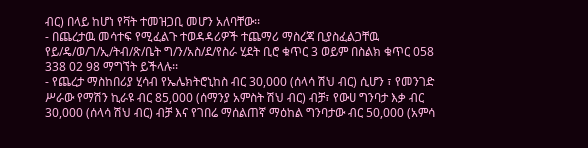ብር) በላይ ከሆነ የቫት ተመዝጋቢ መሆን አለባቸው፡፡
- በጨረታዉ መሳተፍ የሚፈልጉ ተወዳዳሪዎች ተጨማሪ ማስረጃ ቢያስፈልጋቸዉ የይ/ዴ/ወ/ገ/ኢ/ትብ/ጽ/ቤት ግ/ን/አስ/ደ/የስራ ሂደት ቢሮ ቁጥር 3 ወይም በስልክ ቁጥር 058 338 02 98 ማግኘት ይችላሉ፡፡
- የጨረታ ማስከበሪያ ሂሳብ የኤሌክትሮኒከስ ብር 30,000 (ሰላሳ ሽህ ብር) ሲሆን ፣ የመንገድ ሥራው የማሽን ኪራዩ ብር 85,000 (ሰማንያ አምስት ሽህ ብር) ብቻ፣ የውሀ ግንባታ እቃ ብር 30,000 (ሰላሳ ሽህ ብር) ብቻ እና የገበሬ ማሰልጠኛ ማዕከል ግንባታው ብር 50,000 (አምሳ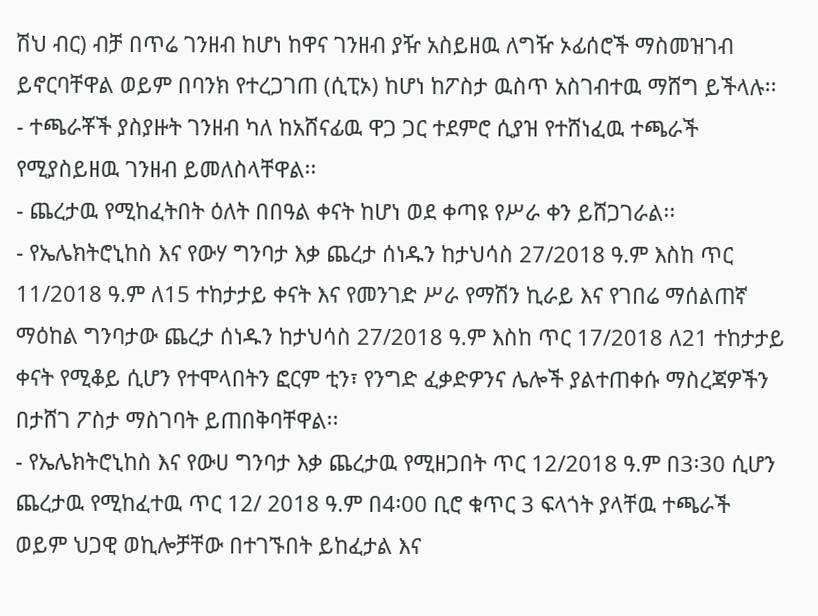ሽህ ብር) ብቻ በጥሬ ገንዘብ ከሆነ ከዋና ገንዘብ ያዥ አስይዘዉ ለግዥ ኦፊሰሮች ማስመዝገብ ይኖርባቸዋል ወይም በባንክ የተረጋገጠ (ሲፒኦ) ከሆነ ከፖስታ ዉስጥ አስገብተዉ ማሸግ ይችላሉ፡፡
- ተጫራቾች ያስያዙት ገንዘብ ካለ ከአሸናፊዉ ዋጋ ጋር ተደምሮ ሲያዝ የተሸነፈዉ ተጫራች የሚያስይዘዉ ገንዘብ ይመለስላቸዋል፡፡
- ጨረታዉ የሚከፈትበት ዕለት በበዓል ቀናት ከሆነ ወደ ቀጣዩ የሥራ ቀን ይሸጋገራል፡፡
- የኤሌክትሮኒከስ እና የውሃ ግንባታ እቃ ጨረታ ሰነዱን ከታህሳስ 27/2018 ዓ.ም እስከ ጥር 11/2018 ዓ.ም ለ15 ተከታታይ ቀናት እና የመንገድ ሥራ የማሽን ኪራይ እና የገበሬ ማሰልጠኛ ማዕከል ግንባታው ጨረታ ሰነዱን ከታህሳስ 27/2018 ዓ.ም እስከ ጥር 17/2018 ለ21 ተከታታይ ቀናት የሚቆይ ሲሆን የተሞላበትን ፎርም ቲን፣ የንግድ ፈቃድዎንና ሌሎች ያልተጠቀሱ ማስረጃዎችን በታሸገ ፖስታ ማስገባት ይጠበቅባቸዋል፡፡
- የኤሌክትሮኒከስ እና የውሀ ግንባታ እቃ ጨረታዉ የሚዘጋበት ጥር 12/2018 ዓ.ም በ3፡30 ሲሆን ጨረታዉ የሚከፈተዉ ጥር 12/ 2018 ዓ.ም በ4፡00 ቢሮ ቁጥር 3 ፍላጎት ያላቸዉ ተጫራች ወይም ህጋዊ ወኪሎቻቸው በተገኙበት ይከፈታል እና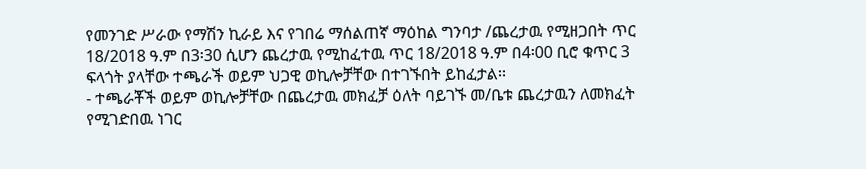የመንገድ ሥራው የማሽን ኪራይ እና የገበሬ ማሰልጠኛ ማዕከል ግንባታ /ጨረታዉ የሚዘጋበት ጥር 18/2018 ዓ.ም በ3፡30 ሲሆን ጨረታዉ የሚከፈተዉ ጥር 18/2018 ዓ.ም በ4፡00 ቢሮ ቁጥር 3 ፍላጎት ያላቸው ተጫራች ወይም ህጋዊ ወኪሎቻቸው በተገኙበት ይከፈታል፡፡
- ተጫራቾች ወይም ወኪሎቻቸው በጨረታዉ መክፈቻ ዕለት ባይገኙ መ/ቤቱ ጨረታዉን ለመክፈት የሚገድበዉ ነገር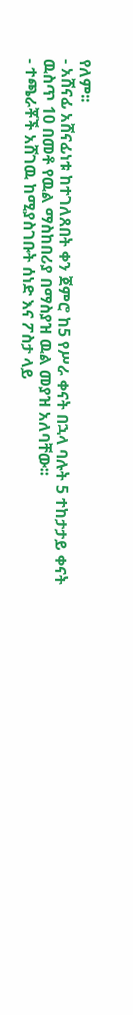የለም፡፡
- አሸናፊ አሸናፊነቱ ከተገለጸበት ቀን ጀምሮ ከ5 የሥራ ቀናት በኋላ ባሉት 5 ተከታታይ ቀናት ዉስጥ 10 በመቶ የዉል ማስከበሪያ በማስያዝ ዉል መያዝ አለባቸው፡፡
- ተጫራቾች አሸገዉ ከሚያስገቡት ሰነድ እና ፖስታ ላይ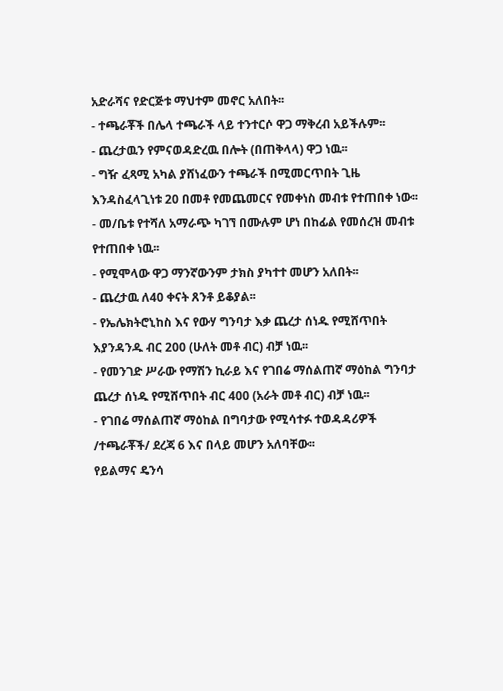አድራሻና የድርጅቱ ማህተም መኖር አለበት፡፡
- ተጫራቾች በሌላ ተጫራች ላይ ተንተርሶ ዋጋ ማቅረብ አይችሉም፡፡
- ጨረታዉን የምናወዳድረዉ በሎት (በጠቅላላ) ዋጋ ነዉ፡፡
- ግዥ ፈጻሚ አካል ያሸነፈውን ተጫራች በሚመርጥበት ጊዜ እንዳስፈላጊነቱ 20 በመቶ የመጨመርና የመቀነስ መብቱ የተጠበቀ ነው፡፡
- መ/ቤቱ የተሻለ አማራጭ ካገኘ በሙሉም ሆነ በከፊል የመሰረዝ መብቱ የተጠበቀ ነዉ፡፡
- የሚሞላው ዋጋ ማንኛውንም ታክስ ያካተተ መሆን አለበት፡፡
- ጨረታዉ ለ40 ቀናት ጸንቶ ይቆያል፡፡
- የኤሌክትሮኒከስ እና የውሃ ግንባታ እቃ ጨረታ ሰነዱ የሚሸጥበት እያንዳንዱ ብር 200 (ሁለት መቶ ብር) ብቻ ነዉ፡፡
- የመንገድ ሥራው የማሽን ኪራይ እና የገበሬ ማሰልጠኛ ማዕከል ግንባታ ጨረታ ሰነዱ የሚሸጥበት ብር 400 (አራት መቶ ብር) ብቻ ነዉ፡፡
- የገበሬ ማሰልጠኛ ማዕከል በግባታው የሚሳተፉ ተወዳዳሪዎች /ተጫራቾች/ ደረጃ 6 እና በላይ መሆን አለባቸው፡፡
የይልማና ዴንሳ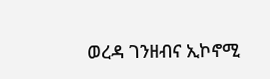ወረዳ ገንዘብና ኢኮኖሚ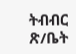ትብብር ጽ/ቤት